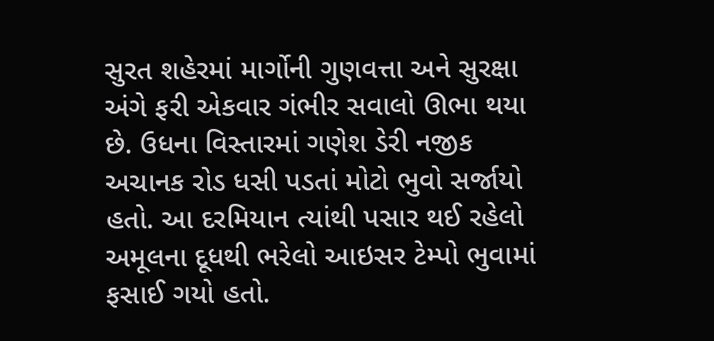સુરત શહેરમાં માર્ગોની ગુણવત્તા અને સુરક્ષા અંગે ફરી એકવાર ગંભીર સવાલો ઊભા થયા છે. ઉધના વિસ્તારમાં ગણેશ ડેરી નજીક અચાનક રોડ ધસી પડતાં મોટો ભુવો સર્જાયો હતો. આ દરમિયાન ત્યાંથી પસાર થઈ રહેલો અમૂલના દૂધથી ભરેલો આઇસર ટેમ્પો ભુવામાં ફસાઈ ગયો હતો.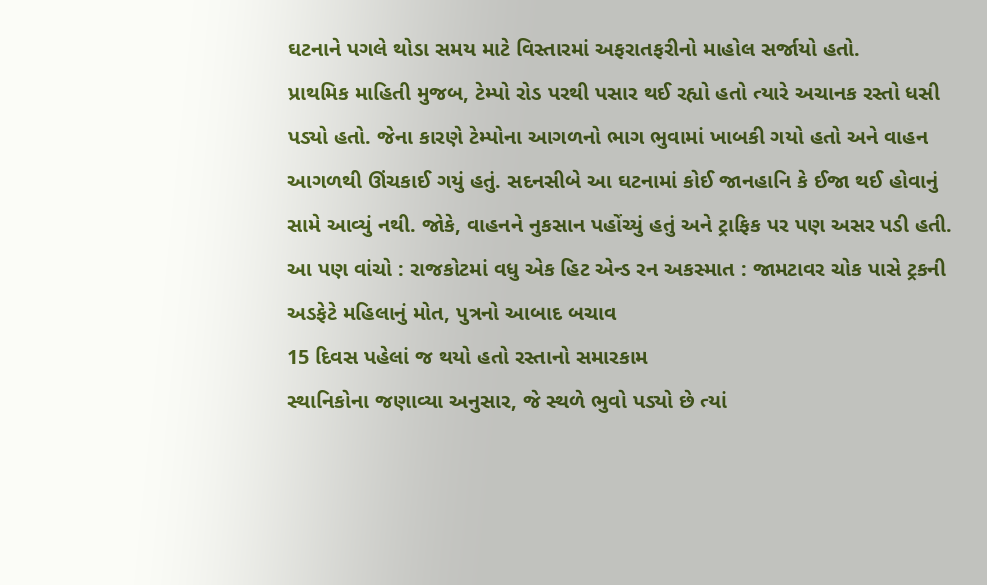ઘટનાને પગલે થોડા સમય માટે વિસ્તારમાં અફરાતફરીનો માહોલ સર્જાયો હતો.
પ્રાથમિક માહિતી મુજબ, ટેમ્પો રોડ પરથી પસાર થઈ રહ્યો હતો ત્યારે અચાનક રસ્તો ધસી પડ્યો હતો. જેના કારણે ટેમ્પોના આગળનો ભાગ ભુવામાં ખાબકી ગયો હતો અને વાહન આગળથી ઊંચકાઈ ગયું હતું. સદનસીબે આ ઘટનામાં કોઈ જાનહાનિ કે ઈજા થઈ હોવાનું સામે આવ્યું નથી. જોકે, વાહનને નુકસાન પહોંચ્યું હતું અને ટ્રાફિક પર પણ અસર પડી હતી.
આ પણ વાંચો : રાજકોટમાં વધુ એક હિટ એન્ડ રન અકસ્માત : જામટાવર ચોક પાસે ટ્રકની અડફેટે મહિલાનું મોત, પુત્રનો આબાદ બચાવ
15 દિવસ પહેલાં જ થયો હતો રસ્તાનો સમારકામ
સ્થાનિકોના જણાવ્યા અનુસાર, જે સ્થળે ભુવો પડ્યો છે ત્યાં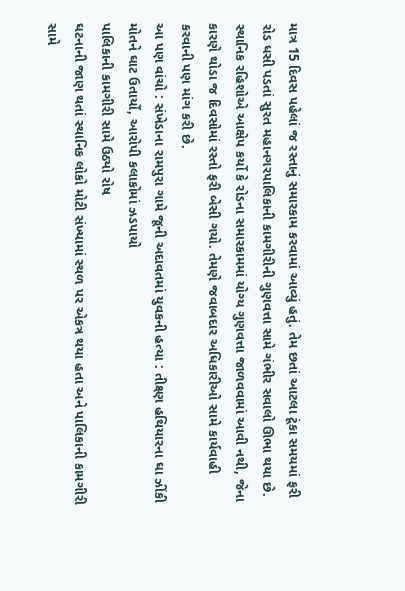માત્ર 15 દિવસ પહેલાં જ રસ્તાનું સમારકામ કરવામાં આવ્યું હતું. તેમ છતાં આટલા ટૂંકા સમયમાં ફરી રોડ ધસી પડતાં સુરત મહાનગરપાલિકાની કામગીરીની ગુણવત્તા સામે ગંભીર સવાલો ઊભા થયા છે.
સ્થાનિક રહિશોએ આક્ષેપ કર્યો કે રોડના સમારકામમાં યોગ્ય ગુણવત્તા જાળવવામાં આવી નથી, જેના કારણે થોડા જ દિવસોમાં રસ્તો ફરી બેસી ગયો. તેમણે જવાબદાર અધિકારીઓ સામે કાર્યવાહી કરવાની પણ માંગ કરી છે.
આ પણ વાંચો : સંખેડાના રામપુરા ગામે જૂની અદાવતમાં યુવકની હત્યા : તીક્ષ્ણ હથિયારના ઘા ઝીંકી મોતને ઘાટ ઉતાર્યો, આરોપી કલાકોમાં ઝડપાયો
પાલિકાની કામગીરી સામે ઉઠ્યો રોષ
ઘટનાની જાણ થતાં સ્થાનિક લોકો મોટી સંખ્યામાં સ્થળ પર એકત્ર થયા હતા અને પાલિકાની કામગીરી સામે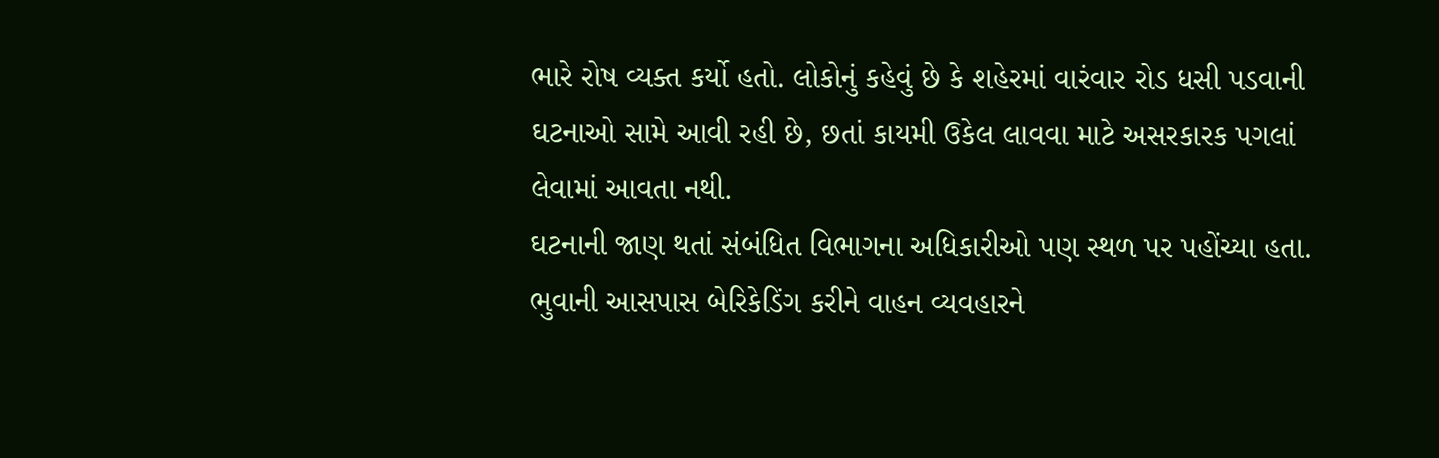ભારે રોષ વ્યક્ત કર્યો હતો. લોકોનું કહેવું છે કે શહેરમાં વારંવાર રોડ ધસી પડવાની ઘટનાઓ સામે આવી રહી છે, છતાં કાયમી ઉકેલ લાવવા માટે અસરકારક પગલાં લેવામાં આવતા નથી.
ઘટનાની જાણ થતાં સંબંધિત વિભાગના અધિકારીઓ પણ સ્થળ પર પહોંચ્યા હતા. ભુવાની આસપાસ બેરિકેડિંગ કરીને વાહન વ્યવહારને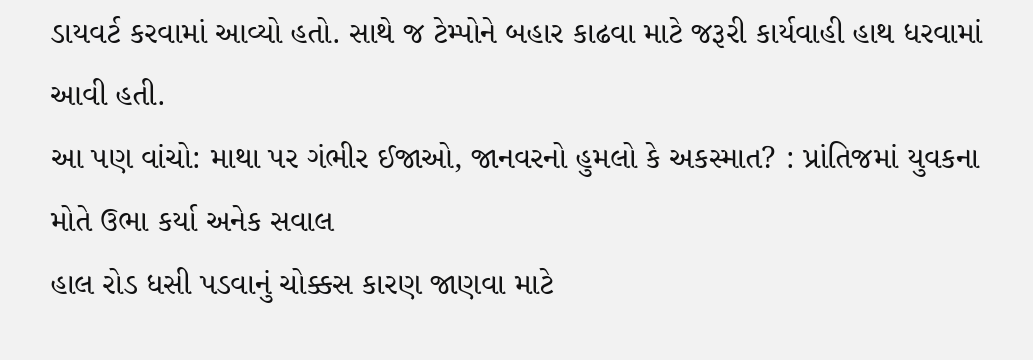ડાયવર્ટ કરવામાં આવ્યો હતો. સાથે જ ટેમ્પોને બહાર કાઢવા માટે જરૂરી કાર્યવાહી હાથ ધરવામાં આવી હતી.
આ પણ વાંચો: માથા પર ગંભીર ઈજાઓ, જાનવરનો હુમલો કે અકસ્માત? : પ્રાંતિજમાં યુવકના મોતે ઉભા કર્યા અનેક સવાલ
હાલ રોડ ધસી પડવાનું ચોક્કસ કારણ જાણવા માટે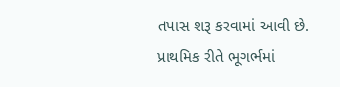તપાસ શરૂ કરવામાં આવી છે. પ્રાથમિક રીતે ભૂગર્ભમાં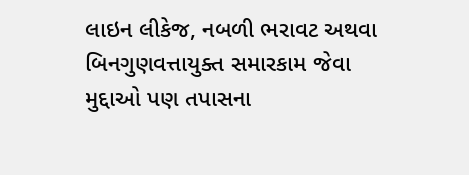લાઇન લીકેજ, નબળી ભરાવટ અથવા બિનગુણવત્તાયુક્ત સમારકામ જેવા મુદ્દાઓ પણ તપાસના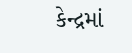કેન્દ્રમાં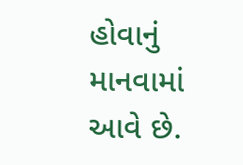હોવાનું માનવામાં આવે છે.